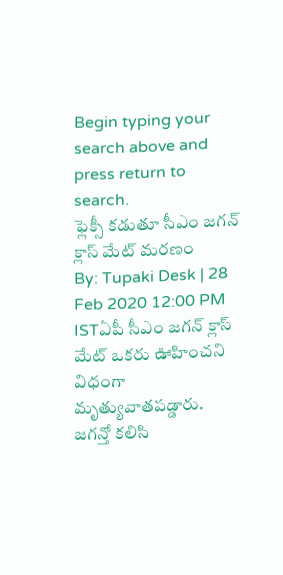Begin typing your search above and press return to search.
ఫ్లెక్సీ కడుతూ సీఎం జగన్ క్లాస్ మేట్ మరణం
By: Tupaki Desk | 28 Feb 2020 12:00 PM ISTఏపీ సీఎం జగన్ క్లాస్ మేట్ ఒకరు ఊహించని విధంగా మృత్యువాతపడ్డారు. జగన్తో కలిసి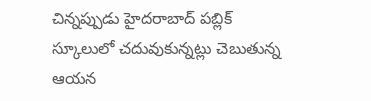చిన్నప్పుడు హైదరాబాద్ పబ్లిక్ స్కూలులో చదువుకున్నట్లు చెబుతున్న ఆయన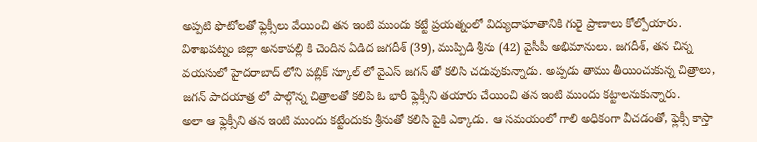అప్పటి ఫొటోలతో ఫ్లెక్సీలు వేయించి తన ఇంటి ముందు కట్టే ప్రయత్నంలో విద్యుదాఘాతానికి గురై ప్రాణాలు కోల్పోయారు.
విశాఖపట్నం జిల్లా అనకాపల్లి కి చెందిన ఏడిద జగదీశ్ (39), ముప్పిడి శ్రీను (42) వైసీపీ అభిమానులు. జగదీశ్, తన చిన్న వయసులో హైదరాబాద్ లోని పబ్లిక్ స్కూల్ లో వైఎస్ జగన్ తో కలిసి చదువుకున్నాడు. అప్పడు తాము తీయించుకున్న చిత్రాలు, జగన్ పాదయాత్ర లో పాల్గొన్న చిత్రాలతో కలిపి ఓ భారీ ఫ్లెక్సీని తయారు చేయించి తన ఇంటి ముందు కట్టాలనుకున్నారు.
అలా ఆ ఫ్లెక్సీని తన ఇంటి ముందు కట్టేందుకు శ్రీనుతో కలిసి పైకి ఎక్కాడు. ఆ సమయంలో గాలి అధికంగా వీచడంతో, ఫ్లెక్సీ కాస్తా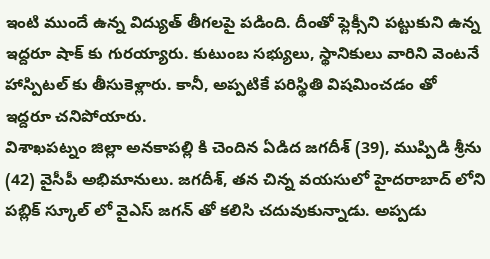ఇంటి ముందే ఉన్న విద్యుత్ తీగలపై పడింది. దీంతో ఫ్లెక్సీని పట్టుకుని ఉన్న ఇద్దరూ షాక్ కు గురయ్యారు. కుటుంబ సభ్యులు, స్థానికులు వారిని వెంటనే హాస్పిటల్ కు తీసుకెళ్లారు. కానీ, అప్పటికే పరిస్థితి విషమించడం తో ఇద్దరూ చనిపోయారు.
విశాఖపట్నం జిల్లా అనకాపల్లి కి చెందిన ఏడిద జగదీశ్ (39), ముప్పిడి శ్రీను (42) వైసీపీ అభిమానులు. జగదీశ్, తన చిన్న వయసులో హైదరాబాద్ లోని పబ్లిక్ స్కూల్ లో వైఎస్ జగన్ తో కలిసి చదువుకున్నాడు. అప్పడు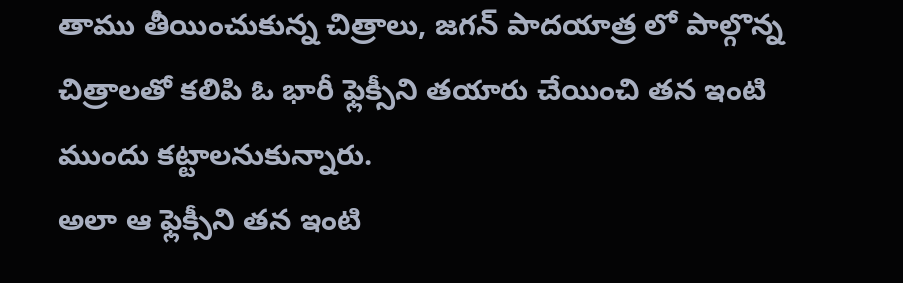తాము తీయించుకున్న చిత్రాలు, జగన్ పాదయాత్ర లో పాల్గొన్న చిత్రాలతో కలిపి ఓ భారీ ఫ్లెక్సీని తయారు చేయించి తన ఇంటి ముందు కట్టాలనుకున్నారు.
అలా ఆ ఫ్లెక్సీని తన ఇంటి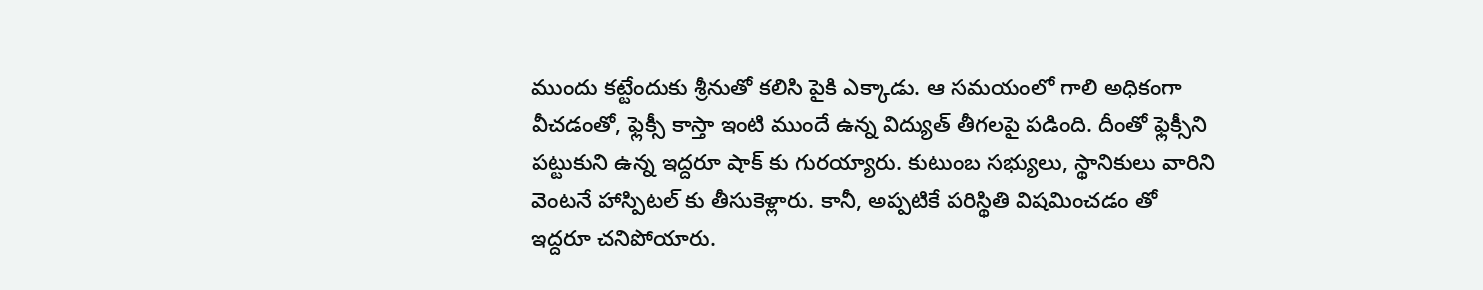ముందు కట్టేందుకు శ్రీనుతో కలిసి పైకి ఎక్కాడు. ఆ సమయంలో గాలి అధికంగా వీచడంతో, ఫ్లెక్సీ కాస్తా ఇంటి ముందే ఉన్న విద్యుత్ తీగలపై పడింది. దీంతో ఫ్లెక్సీని పట్టుకుని ఉన్న ఇద్దరూ షాక్ కు గురయ్యారు. కుటుంబ సభ్యులు, స్థానికులు వారిని వెంటనే హాస్పిటల్ కు తీసుకెళ్లారు. కానీ, అప్పటికే పరిస్థితి విషమించడం తో ఇద్దరూ చనిపోయారు.